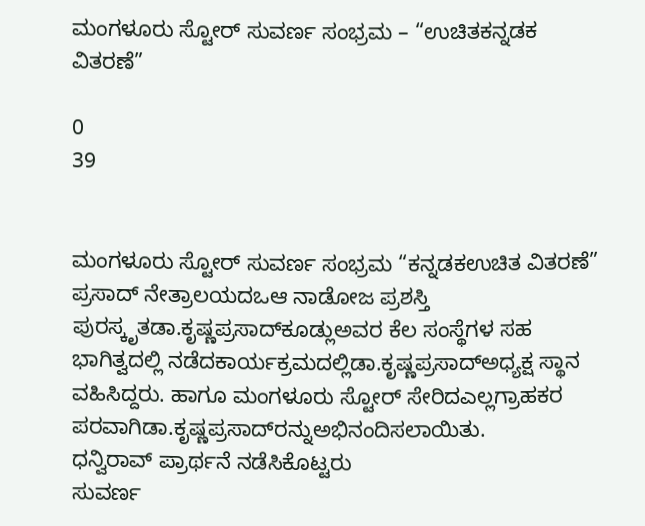ಮಂಗಳೂರು ಸ್ಟೋರ್ ಸುವರ್ಣ ಸಂಭ್ರಮ – “ಉಚಿತಕನ್ನಡಕ ವಿತರಣೆ”

0
39


ಮಂಗಳೂರು ಸ್ಟೋರ್ ಸುವರ್ಣ ಸಂಭ್ರಮ “ಕನ್ನಡಕಉಚಿತ ವಿತರಣೆ” ಪ್ರಸಾದ್ ನೇತ್ರಾಲಯದಒಆ ನಾಡೋಜ ಪ್ರಶಸ್ತಿ ಪುರಸ್ಕೃತಡಾ.ಕೃಷ್ಣಪ್ರಸಾದ್‌ಕೂಡ್ಲುಅವರ ಕೆಲ ಸಂಸ್ಥೆಗಳ ಸಹ ಭಾಗಿತ್ವದಲ್ಲಿ ನಡೆದಕಾರ್ಯಕ್ರಮದಲ್ಲಿಡಾ.ಕೃಷ್ಣಪ್ರಸಾದ್‌ಅಧ್ಯಕ್ಷ ಸ್ಥಾನ ವಹಿಸಿದ್ದರು. ಹಾಗೂ ಮಂಗಳೂರು ಸ್ಟೋರ್ ಸೇರಿದಎಲ್ಲಗ್ರಾಹಕರ ಪರವಾಗಿಡಾ.ಕೃಷ್ಣಪ್ರಸಾದ್‌ರನ್ನುಅಭಿನಂದಿಸಲಾಯಿತು.
ಧನ್ವಿರಾವ್ ಪ್ರಾರ್ಥನೆ ನಡೆಸಿಕೊಟ್ಟರು
ಸುವರ್ಣ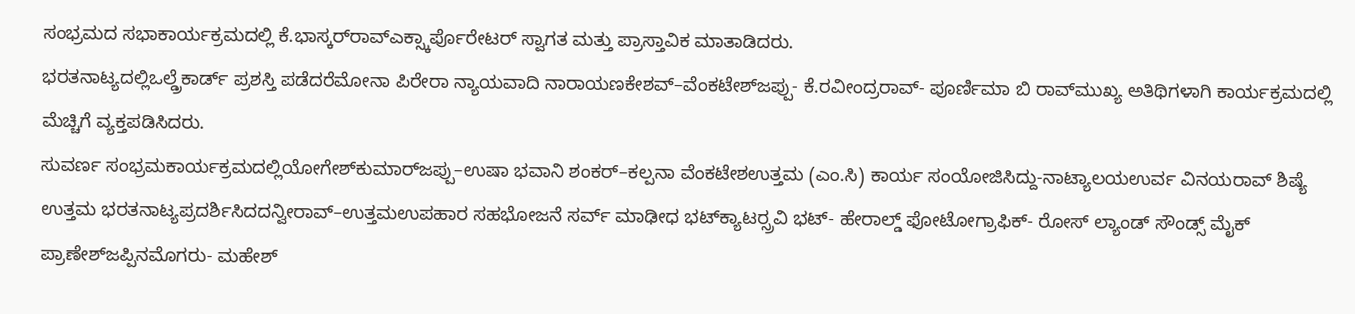ಸಂಭ್ರಮದ ಸಭಾಕಾರ್ಯಕ್ರಮದಲ್ಲಿ ಕೆ.ಭಾಸ್ಕರ್‌ರಾವ್‌ಎಕ್ಸ್ಕಾರ್ಪೊರೇಟರ್ ಸ್ವಾಗತ ಮತ್ತು ಪ್ರಾಸ್ತಾವಿಕ ಮಾತಾಡಿದರು.
ಭರತನಾಟ್ಯದಲ್ಲಿಒಲ್ಡ್ರೆಕಾರ್ಡ್ ಪ್ರಶಸ್ತಿ ಪಡೆದರೆಮೋನಾ ಪಿರೇರಾ ನ್ಯಾಯವಾದಿ ನಾರಾಯಣಕೇಶವ್–ವೆಂಕಟೇಶ್‌ಜಪ್ಪು- ಕೆ.ರವೀಂದ್ರರಾವ್- ಪೂರ್ಣಿಮಾ ಬಿ ರಾವ್‌ಮುಖ್ಯ ಅತಿಥಿಗಳಾಗಿ ಕಾರ್ಯಕ್ರಮದಲ್ಲಿ ಮೆಚ್ಚಿಗೆ ವ್ಯಕ್ತಪಡಿಸಿದರು.
ಸುವರ್ಣ ಸಂಭ್ರಮಕಾರ್ಯಕ್ರಮದಲ್ಲಿಯೋಗೇಶ್‌ಕುಮಾರ್‌ಜಪ್ಪು–ಉಷಾ ಭವಾನಿ ಶಂಕರ್–ಕಲ್ಪನಾ ವೆಂಕಟೇಶಉತ್ತಮ (ಎಂ.ಸಿ) ಕಾರ್ಯ ಸಂಯೋಜಿಸಿದ್ದು-ನಾಟ್ಯಾಲಯಉರ್ವ ವಿನಯರಾವ್ ಶಿಷ್ಯೆ ಉತ್ತಮ ಭರತನಾಟ್ಯಪ್ರದರ್ಶಿಸಿದದನ್ವೀರಾವ್–ಉತ್ತಮಉಪಹಾರ ಸಹಭೋಜನೆ ಸರ್ವ್ ಮಾಢೀಧ ಭಟ್‌ಕ್ಯಾಟರ‍್ಸ್ರವಿ ಭಟ್- ಹೇರಾಲ್ಡ್ ಫೋಟೋಗ್ರಾಫಿಕ್- ರೋಸ್ ಲ್ಯಾಂಡ್ ಸೌಂಡ್ಸ್ ಮೈಕ್ ಪ್ರಾಣೇಶ್‌ಜಪ್ಪಿನಮೊಗರು- ಮಹೇಶ್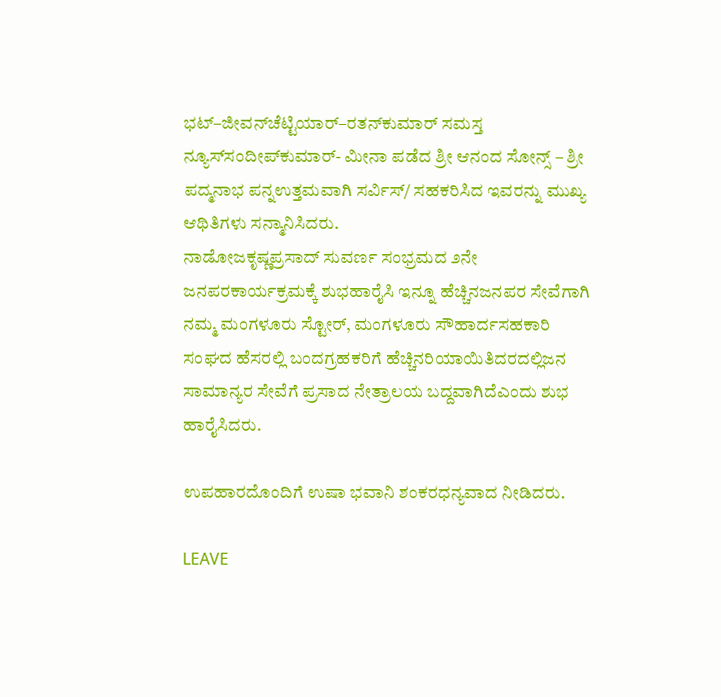ಭಟ್–ಜೀವನ್‌ಚೆಟ್ಟಿಯಾರ್–ರತನ್‌ಕುಮಾರ್ ಸಮಸ್ತ ನ್ಯೂಸ್‌ಸಂದೀಪ್‌ಕುಮಾರ್- ಮೀನಾ ಪಡೆದ ಶ್ರೀ ಆನಂದ ಸೋನ್ಸ್ – ಶ್ರೀ ಪದ್ಮನಾಭ ಪನ್ನಉತ್ತಮವಾಗಿ ಸರ್ವಿಸ್/ ಸಹಕರಿಸಿದ ಇವರನ್ನು ಮುಖ್ಯ ಆಥಿತಿಗಳು ಸನ್ಮಾನಿಸಿದರು.
ನಾಡೋಜಕೃಷ್ಣಪ್ರಸಾದ್ ಸುವರ್ಣ ಸಂಭ್ರಮದ ೨ನೇ ಜನಪರಕಾರ್ಯಕ್ರಮಕ್ಕೆ ಶುಭಹಾರೈಸಿ ಇನ್ನೂ ಹೆಚ್ಚಿನಜನಪರ ಸೇವೆಗಾಗಿ ನಮ್ಮ ಮಂಗಳೂರು ಸ್ಟೋರ್, ಮಂಗಳೂರು ಸೌಹಾರ್ದಸಹಕಾರಿ ಸಂಘದ ಹೆಸರಲ್ಲಿ ಬಂದಗ್ರಹಕರಿಗೆ ಹೆಚ್ಚಿನರಿಯಾಯಿತಿದರದಲ್ಲಿಜನ ಸಾಮಾನ್ಯರ ಸೇವೆಗೆ ಪ್ರಸಾದ ನೇತ್ರಾಲಯ ಬದ್ದವಾಗಿದೆಎಂದು ಶುಭ ಹಾರೈಸಿದರು.

ಉಪಹಾರದೊಂದಿಗೆ ಉಷಾ ಭವಾನಿ ಶಂಕರಧನ್ಯವಾದ ನೀಡಿದರು.

LEAVE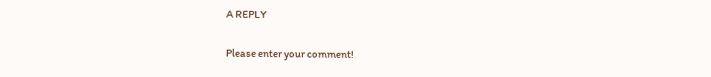A REPLY

Please enter your comment!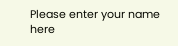Please enter your name here